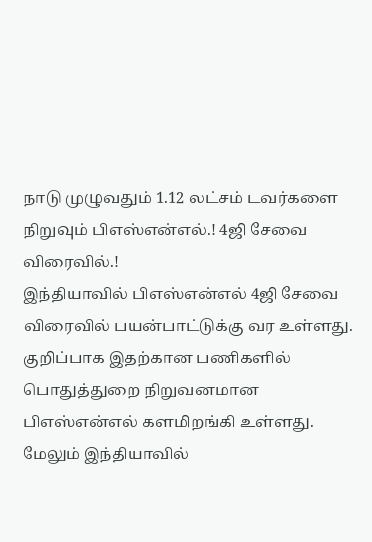நாடு முழுவதும் 1.12 லட்சம் டவர்களை நிறுவும் பிஎஸ்என்எல்.! 4ஜி சேவை விரைவில்.!
இந்தியாவில் பிஎஸ்என்எல் 4ஜி சேவை விரைவில் பயன்பாட்டுக்கு வர உள்ளது. குறிப்பாக இதற்கான பணிகளில் பொதுத்துறை நிறுவனமான பிஎஸ்என்எல் களமிறங்கி உள்ளது. மேலும் இந்தியாவில்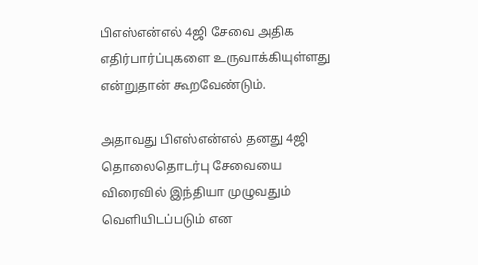பிஎஸ்என்எல் 4ஜி சேவை அதிக எதிர்பார்ப்புகளை உருவாக்கியுள்ளது என்றுதான் கூறவேண்டும்.

அதாவது பிஎஸ்என்எல் தனது 4ஜி தொலைதொடர்பு சேவையை விரைவில் இந்தியா முழுவதும் வெளியிடப்படும் என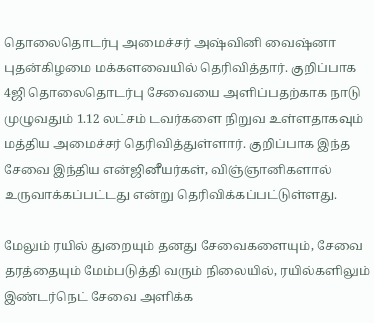தொலைதொடர்பு அமைச்சர் அஷ்வினி வைஷ்னா புதன்கிழமை மக்களவையில் தெரிவித்தார். குறிப்பாக 4ஜி தொலைதொடர்பு சேவையை அளிப்பதற்காக நாடு முழுவதும் 1.12 லட்சம் டவர்களை நிறுவ உள்ளதாகவும் மத்திய அமைச்சர் தெரிவித்துள்ளார். குறிப்பாக இந்த சேவை இந்திய என்ஜினீயர்கள், விஞ்ஞானிகளால் உருவாக்கப்பட்டது என்று தெரிவிக்கப்பட்டுள்ளது.

மேலும் ரயில் துறையும் தனது சேவைகளையும், சேவை தரத்தையும் மேம்படுத்தி வரும் நிலையில், ரயில்களிலும் இண்டர்நெட் சேவை அளிக்க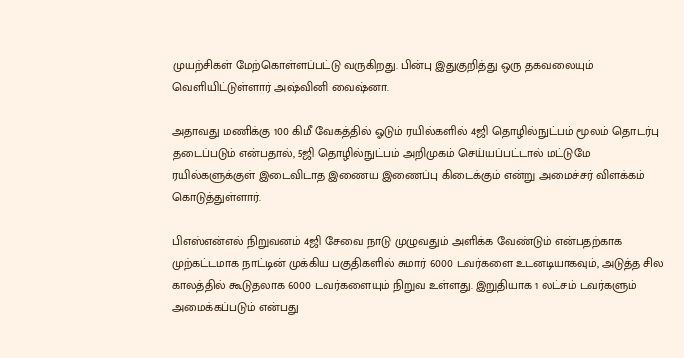முயற்சிகள் மேற்கொள்ளப்பட்டு வருகிறது. பின்பு இதுகுறித்து ஒரு தகவலையும் வெளியிட்டுள்ளார் அஷ்வினி வைஷ்னா.

அதாவது மணிக்கு 100 கிமீ வேகத்தில் ஓடும் ரயில்களில் 4ஜி தொழில்நுட்பம் மூலம் தொடர்பு தடைப்படும் என்பதால், 5ஜி தொழில்நுட்பம் அறிமுகம் செய்யப்பட்டால் மட்டுமே ரயில்களுக்குள் இடைவிடாத இணைய இணைப்பு கிடைக்கும் என்று அமைச்சர் விளக்கம் கொடுத்துள்ளார்.

பிஎஸ்என்எல் நிறுவனம் 4ஜி சேவை நாடு முழுவதும் அளிக்க வேண்டும் என்பதற்காக முற்கட்டமாக நாட்டின் முக்கிய பகுதிகளில் சுமார் 6000 டவர்களை உடனடியாகவும், அடுத்த சில காலத்தில் கூடுதலாக 6000 டவர்களையும் நிறுவ உள்ளது. இறுதியாக 1 லட்சம் டவர்களும் அமைக்கப்படும் என்பது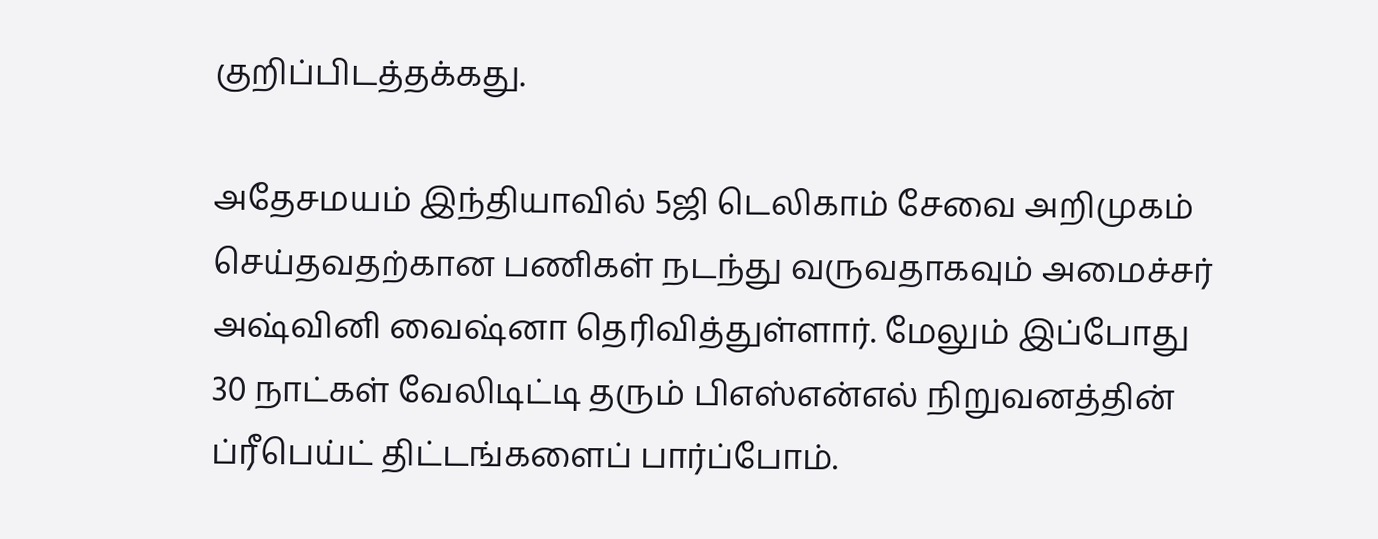குறிப்பிடத்தக்கது.

அதேசமயம் இந்தியாவில் 5ஜி டெலிகாம் சேவை அறிமுகம் செய்தவதற்கான பணிகள் நடந்து வருவதாகவும் அமைச்சர் அஷ்வினி வைஷ்னா தெரிவித்துள்ளார். மேலும் இப்போது 30 நாட்கள் வேலிடிட்டி தரும் பிஎஸ்என்எல் நிறுவனத்தின் ப்ரீபெய்ட் திட்டங்களைப் பார்ப்போம்.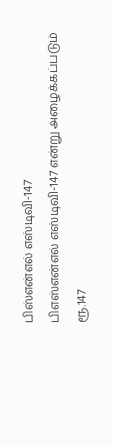பிஸ்என்எல் எஸ்டிவி-147
பிஎஸ்என்எல் எஸ்டிவி-147 என்று அழைக்கப்படும் ரூ.147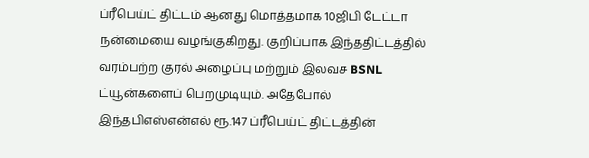ப்ரீபெய்ட் திட்டம் ஆனது மொத்தமாக 10ஜிபி டேட்டா நன்மையை வழங்குகிறது. குறிப்பாக இந்ததிட்டத்தில் வரம்பற்ற குரல் அழைப்பு மற்றும் இலவச BSNL ட்யூன்களைப் பெறமுடியும். அதேபோல் இந்தபிஎஸ்என்எல் ரூ.147 ப்ரீபெய்ட் திட்டத்தின்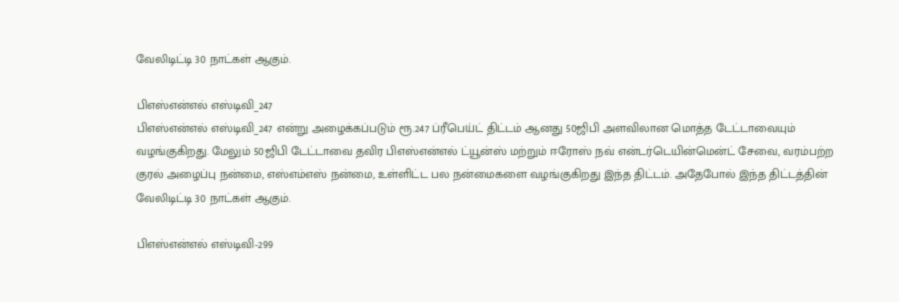வேலிடிட்டி 30 நாட்கள் ஆகும்.

பிஎஸ்என்எல் எஸ்டிவி_247
பிஎஸ்என்எல் எஸ்டிவி_247 என்று அழைக்கப்படும் ரூ.247 ப்ரீபெய்ட் திட்டம் ஆனது 50ஜிபி அளவிலான மொத்த டேட்டாவையும் வழங்குகிறது. மேலும் 50ஜிபி டேட்டாவை தவிர பிஎஸ்என்எல் ட்யூன்ஸ் மற்றும் ஈரோஸ் நவ் என்டர்டெயின்மென்ட் சேவை, வரம்பற்ற குரல் அழைப்பு நன்மை, எஸ்எம்எஸ் நன்மை, உள்ளிட்ட பல நன்மைகளை வழங்குகிறது இந்த திட்டம். அதேபோல் இந்த திட்டத்தின் வேலிடிட்டி 30 நாட்கள் ஆகும்.

பிஎஸ்என்எல் எஸ்டிவி-299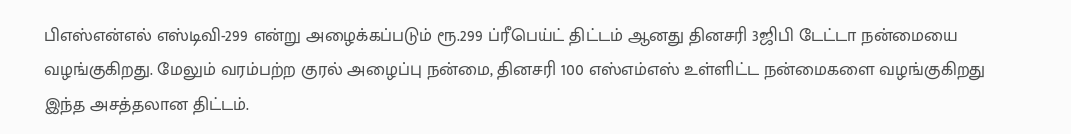பிஎஸ்என்எல் எஸ்டிவி-299 என்று அழைக்கப்படும் ரூ.299 ப்ரீபெய்ட் திட்டம் ஆனது தினசரி 3ஜிபி டேட்டா நன்மையை வழங்குகிறது. மேலும் வரம்பற்ற குரல் அழைப்பு நன்மை, தினசரி 100 எஸ்எம்எஸ் உள்ளிட்ட நன்மைகளை வழங்குகிறது இந்த அசத்தலான திட்டம்.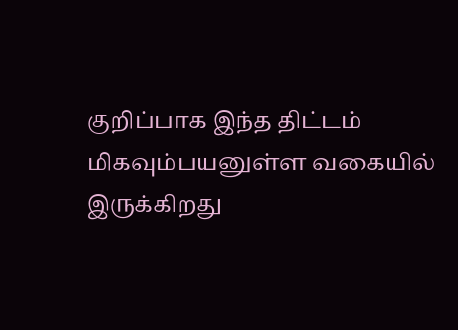குறிப்பாக இந்த திட்டம் மிகவும்பயனுள்ள வகையில் இருக்கிறது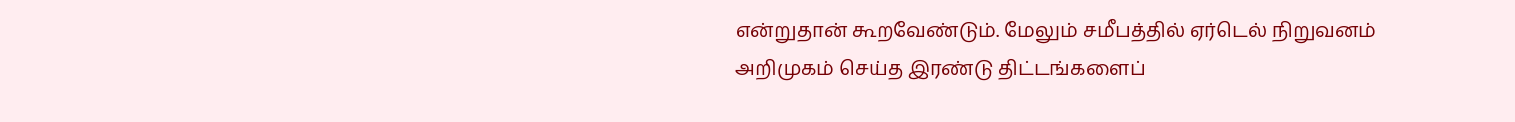என்றுதான் கூறவேண்டும். மேலும் சமீபத்தில் ஏர்டெல் நிறுவனம் அறிமுகம் செய்த இரண்டு திட்டங்களைப்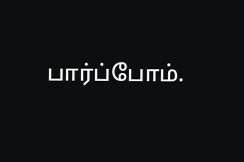பார்ப்போம்.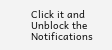Click it and Unblock the Notifications